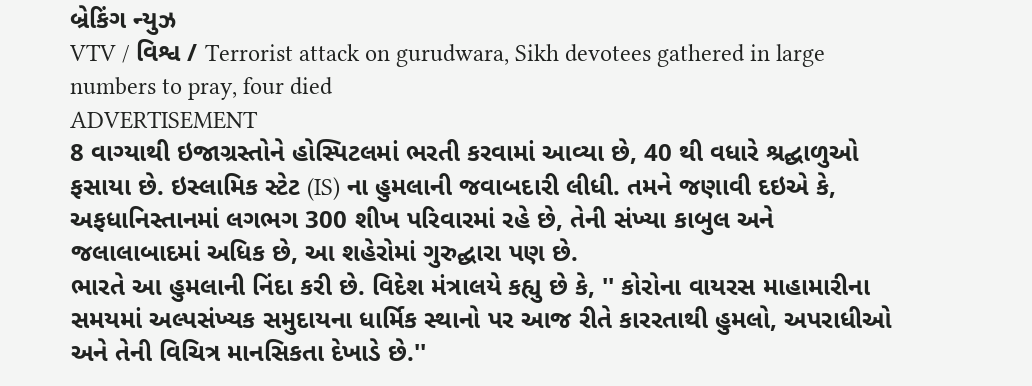બ્રેકિંગ ન્યુઝ
VTV / વિશ્વ / Terrorist attack on gurudwara, Sikh devotees gathered in large numbers to pray, four died
ADVERTISEMENT
8 વાગ્યાથી ઇજાગ્રસ્તોને હોસ્પિટલમાં ભરતી કરવામાં આવ્યા છે, 40 થી વધારે શ્રદ્ઘાળુઓ ફસાયા છે. ઇસ્લામિક સ્ટેટ (IS) ના હુમલાની જવાબદારી લીધી. તમને જણાવી દઇએ કે, અફધાનિસ્તાનમાં લગભગ 300 શીખ પરિવારમાં રહે છે, તેની સંખ્યા કાબુલ અને જલાલાબાદમાં અધિક છે, આ શહેરોમાં ગુરુદ્ઘારા પણ છે.
ભારતે આ હુમલાની નિંદા કરી છે. વિદેશ મંત્રાલયે કહ્યુ છે કે, '' કોરોના વાયરસ માહામારીના સમયમાં અલ્પસંખ્યક સમુદાયના ધાર્મિક સ્થાનો પર આજ રીતે કારરતાથી હુમલો, અપરાધીઓ અને તેની વિચિત્ર માનસિકતા દેખાડે છે.''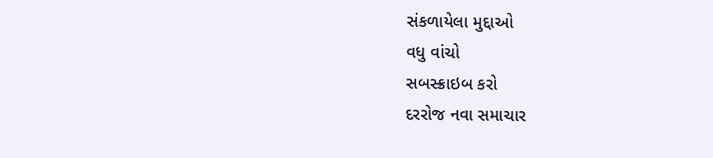સંકળાયેલા મુદ્દાઓ
વધુ વાંચો
સબસ્ક્રાઇબ કરો
દરરોજ નવા સમાચાર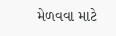મેળવવા માટે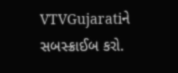VTVGujaratiને સબસ્ક્રાઈબ કરો.